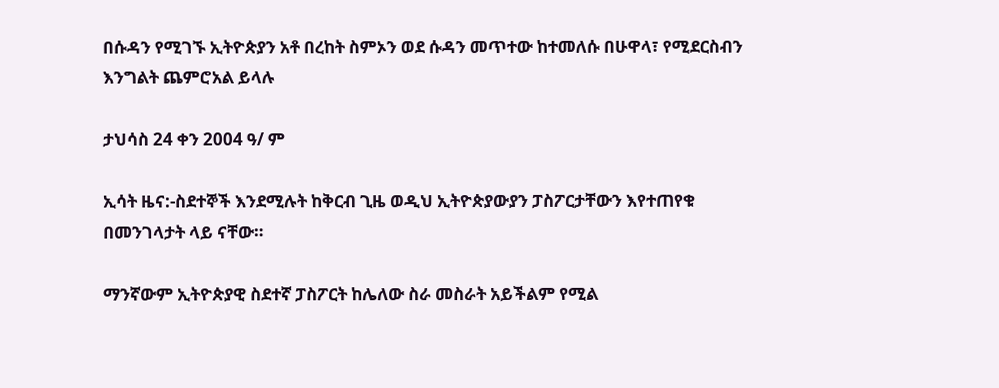በሱዳን የሚገኙ ኢትዮጵያን አቶ በረከት ስምኦን ወደ ሱዳን መጥተው ከተመለሱ በሁዋላ፣ የሚደርስብን እንግልት ጨምሮአል ይላሉ

ታህሳስ 24 ቀን 2004 ዓ/ ም

ኢሳት ዜና:-ስደተኞች እንደሚሉት ከቅርብ ጊዜ ወዲህ ኢትዮጵያውያን ፓስፖርታቸውን እየተጠየቁ በመንገላታት ላይ ናቸው።

ማንኛውም ኢትዮጵያዊ ስደተኛ ፓስፖርት ከሌለው ስራ መስራት አይችልም የሚል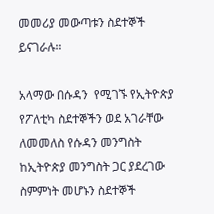መመሪያ መውጣቱን ስደተኞች ይናገራሉ።

አላማው በሱዳን  የሚገኙ የኢትዮጵያ የፖለቲካ ስደተኞችን ወደ አገራቸው ለመመለስ የሱዳን መንግስት ከኢትዮጵያ መንግስት ጋር ያደረገው ስምምነት መሆኑን ስደተኞች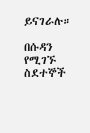ይናገራሉ።

በሱዳን የሚገኙ ስደተኞች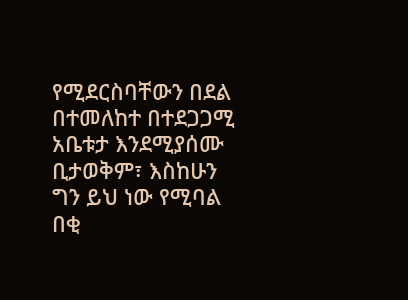የሚደርስባቸውን በደል በተመለከተ በተደጋጋሚ አቤቱታ እንደሚያሰሙ ቢታወቅም፣ እስከሁን ግን ይህ ነው የሚባል በቂ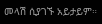መላሽ ሲያገኙ አይታይም።